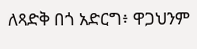ለጻድቅ በጎ አድርግ፥ ዋጋህንም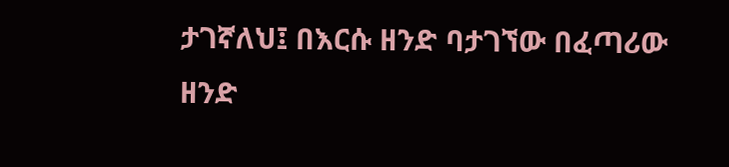ታገኛለህ፤ በእርሱ ዘንድ ባታገኘው በፈጣሪው ዘንድ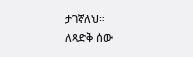ታገኛለህ።
ለጻድቅ ሰው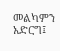መልካምን አድርግ፤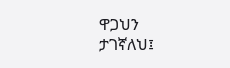ዋጋህን ታገኛለህ፤